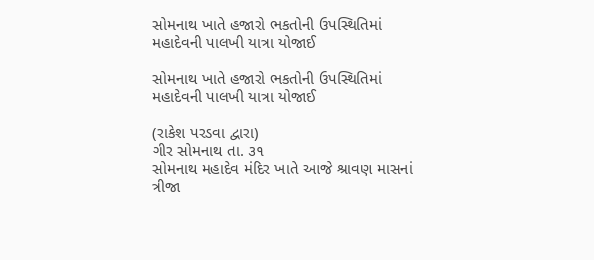સોમનાથ ખાતે હજારો ભકતોની ઉપસ્થિતિમાં મહાદેવની પાલખી યાત્રા યોજાઈ

સોમનાથ ખાતે હજારો ભકતોની ઉપસ્થિતિમાં મહાદેવની પાલખી યાત્રા યોજાઈ

(રાકેશ પરડવા દ્વારા)
ગીર સોમનાથ તા. ૩૧
સોમનાથ મહાદેવ મંદિર ખાતે આજે શ્રાવણ માસનાં ત્રીજા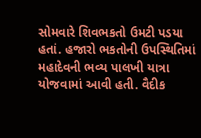સોમવારે શિવભકતો ઉમટી પડયા હતાં. હજારો ભકતોની ઉપસ્થિતિમાં મહાદેવની ભવ્ય પાલખી યાત્રા યોજવામાં આવી હતી. વૈદીક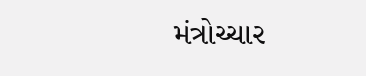મંત્રોચ્ચાર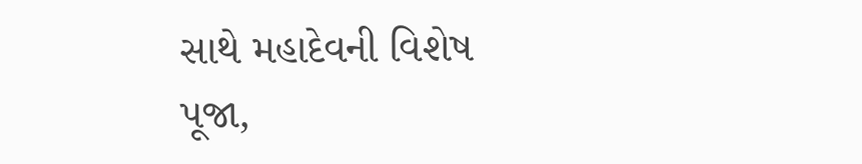સાથે મહાદેવની વિશેષ પૂજા,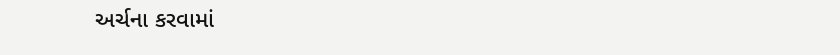અર્ચના કરવામાં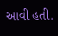આવી હતી.